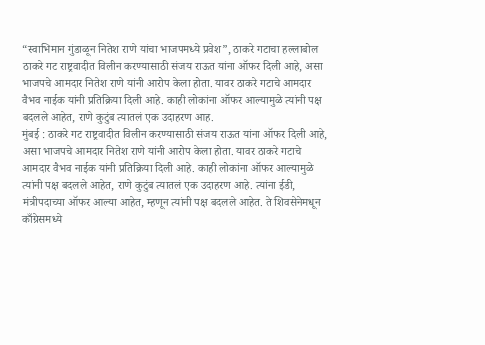“स्वाभिमान गुंडाळून नितेश राणे यांचा भाजपमध्ये प्रवेश”, ठाकरे गटाचा हल्लाबोल
ठाकरे गट राष्ट्रवादीत विलीन करण्यासाठी संजय राऊत यांना ऑफर दिली आहे, असा भाजपचे आमदार नितेश राणे यांनी आरोप केला होता. यावर ठाकरे गटाचे आमदार वैभव नाईक यांनी प्रतिक्रिया दिली आहे. काही लोकांना ऑफर आल्यामुळे त्यांनी पक्ष बदलले आहेत, राणे कुटुंब त्यातलं एक उदाहरण आह.
मुंबई : ठाकरे गट राष्ट्रवादीत विलीन करण्यासाठी संजय राऊत यांना ऑफर दिली आहे, असा भाजपचे आमदार नितेश राणे यांनी आरोप केला होता. यावर ठाकरे गटाचे आमदार वैभव नाईक यांनी प्रतिक्रिया दिली आहे. काही लोकांना ऑफर आल्यामुळे त्यांनी पक्ष बदलले आहेत, राणे कुटुंब त्यातलं एक उदाहरण आहे. त्यांना ईडी, मंत्रीपदाच्या ऑफर आल्या आहेत, म्हणून त्यांनी पक्ष बदलले आहेत. ते शिवसेनेमधून काँग्रेसमध्ये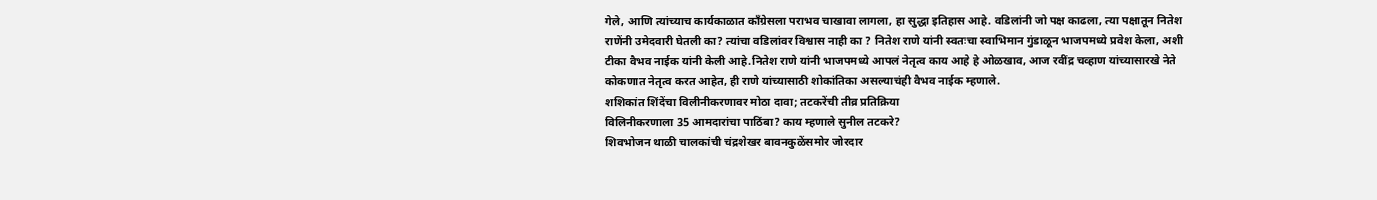गेले, आणि त्यांच्याच कार्यकाळात काँग्रेसला पराभव चाखावा लागला, हा सुद्धा इतिहास आहे. वडिलांनी जो पक्ष काढला, त्या पक्षातून नितेश राणेंनी उमेदवारी घेतली का? त्यांचा वडिलांवर विश्वास नाही का ? नितेश राणे यांनी स्वतःचा स्वाभिमान गुंडाळून भाजपमध्ये प्रवेश केला, अशी टीका वैभव नाईक यांनी केली आहे.नितेश राणे यांनी भाजपमध्ये आपलं नेतृत्व काय आहे हे ओळखाव, आज रवींद्र चव्हाण यांच्यासारखे नेते कोकणात नेतृत्व करत आहेत, ही राणे यांच्यासाठी शोकांतिका असल्याचंही वैभव नाईक म्हणाले.
शशिकांत शिंदेंचा विलीनीकरणावर मोठा दावा; तटकरेंची तीव्र प्रतिक्रिया
विलिनीकरणाला 35 आमदारांचा पाठिंबा? काय म्हणाले सुनील तटकरे?
शिवभोजन थाळी चालकांची चंद्रशेखर बावनकुळेंसमोर जोरदार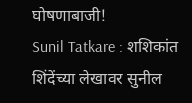घोषणाबाजी!
Sunil Tatkare : शशिकांत शिंदेंच्या लेखावर सुनील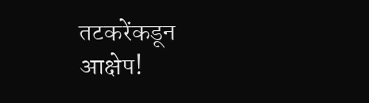तटकरेंकडून आक्षेप!